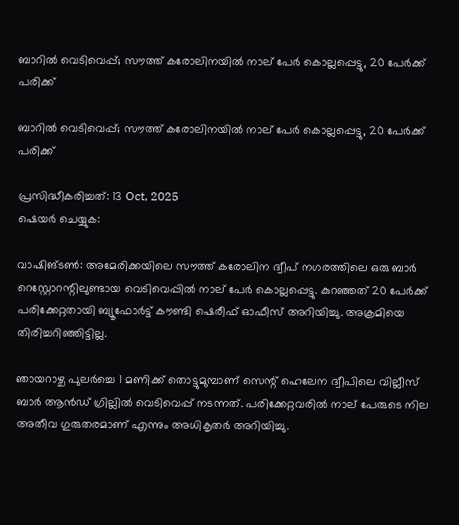ബാറില്‍ വെടിവെപ്പ്; സൗത്ത് കരോലിനയില്‍ നാല് പേര്‍ കൊല്ലപ്പെട്ടു, 20 പേര്‍ക്ക് പരിക്ക്

ബാറില്‍ വെടിവെപ്പ്; സൗത്ത് കരോലിനയില്‍ നാല് പേര്‍ കൊല്ലപ്പെട്ടു, 20 പേര്‍ക്ക് പരിക്ക്

പ്രസിദ്ധീകരിച്ചത്: 13 Oct, 2025
ഷെയർ ചെയ്യുക:

വാഷിങ്ടണ്‍: അമേരിക്കയിലെ സൗത്ത് കരോലിന ദ്വീപ് നഗരത്തിലെ ഒരു ബാര്‍ റെസ്റ്റോറന്റിലുണ്ടായ വെടിവെപ്പില്‍ നാല് പേര്‍ കൊല്ലപ്പെട്ടു. കുറഞ്ഞത് 20 പേര്‍ക്ക് പരിക്കേറ്റതായി ബ്യൂഫോര്‍ട്ട് കൗണ്ടി ഷെരീഫ് ഓഫീസ് അറിയിച്ചു. അക്രമിയെ തിരിച്ചറിഞ്ഞിട്ടില്ല.

ഞായറാഴ്ച പുലര്‍ച്ചെ 1 മണിക്ക് തൊട്ടുമുമ്പാണ് സെന്റ് ഹെലേന ദ്വീപിലെ വില്ലീസ് ബാര്‍ ആന്‍ഡ് ഗ്രില്ലില്‍ വെടിവെപ്പ് നടന്നത്. പരിക്കേറ്റവരില്‍ നാല് പേരുടെ നില അതീവ ഗുരുതരമാണ് എന്നും അധികൃതര്‍ അറിയിച്ചു.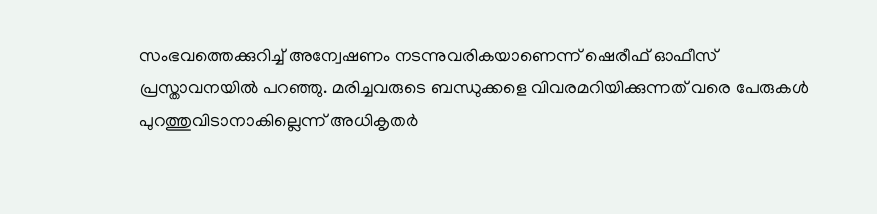സംഭവത്തെക്കുറിച്ച് അന്വേഷണം നടന്നുവരികയാണെന്ന് ഷെരീഫ് ഓഫീസ് പ്രസ്താവനയില്‍ പറഞ്ഞു. മരിച്ചവരുടെ ബന്ധുക്കളെ വിവരമറിയിക്കുന്നത് വരെ പേരുകള്‍ പുറത്തുവിടാനാകില്ലെന്ന് അധികൃതര്‍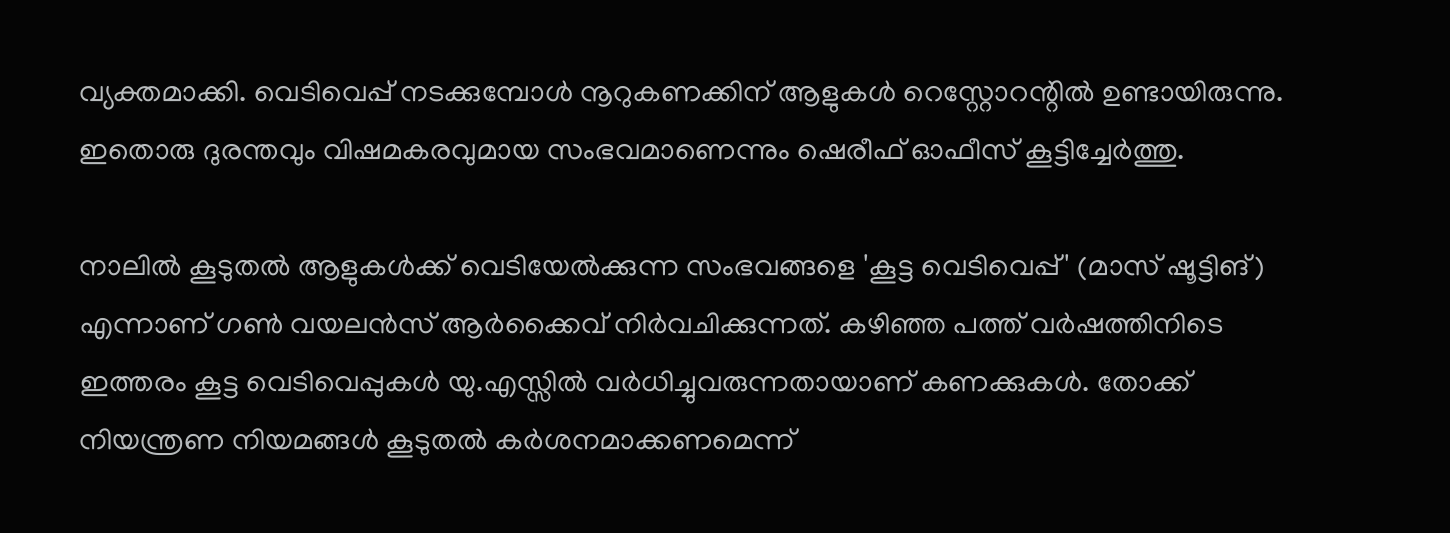വ്യക്തമാക്കി. വെടിവെപ്പ് നടക്കുമ്പോള്‍ നൂറുകണക്കിന് ആളുകള്‍ റെസ്റ്റോറന്റില്‍ ഉണ്ടായിരുന്നു. ഇതൊരു ദുരന്തവും വിഷമകരവുമായ സംഭവമാണെന്നും ഷെരീഫ് ഓഫീസ് കൂട്ടിച്ചേര്‍ത്തു.

നാലില്‍ കൂടുതല്‍ ആളുകള്‍ക്ക് വെടിയേല്‍ക്കുന്ന സംഭവങ്ങളെ 'കൂട്ട വെടിവെപ്പ്' (മാസ് ഷൂട്ടിങ്) എന്നാണ് ഗണ്‍ വയലന്‍സ് ആര്‍ക്കൈവ് നിര്‍വചിക്കുന്നത്. കഴിഞ്ഞ പത്ത് വര്‍ഷത്തിനിടെ ഇത്തരം കൂട്ട വെടിവെപ്പുകള്‍ യു.എസ്സില്‍ വര്‍ധിച്ചുവരുന്നതായാണ് കണക്കുകള്‍. തോക്ക് നിയന്ത്രണ നിയമങ്ങള്‍ കൂടുതല്‍ കര്‍ശനമാക്കണമെന്ന്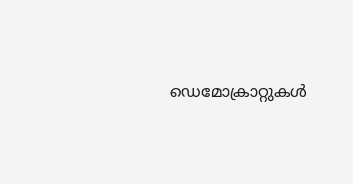ഡെമോക്രാറ്റുകള്‍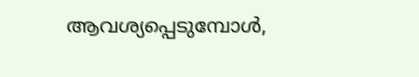ആവശ്യപ്പെടുമ്പോള്‍,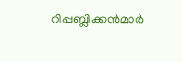റിപ്പബ്ലിക്കന്‍മാര്‍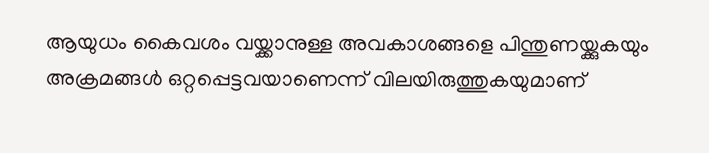ആയുധം കൈവശം വയ്ക്കാനുള്ള അവകാശങ്ങളെ പിന്തുണയ്ക്കുകയും അക്രമങ്ങള്‍ ഒറ്റപ്പെട്ടവയാണെന്ന് വിലയിരുത്തുകയുമാണ്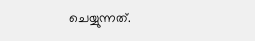ചെയ്യുന്നത്.